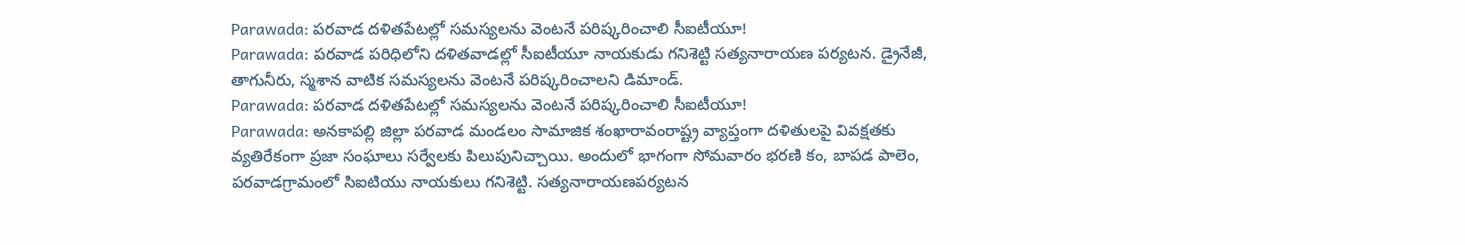Parawada: పరవాడ దళితపేటల్లో సమస్యలను వెంటనే పరిష్కరించాలి సీఐటీయూ!
Parawada: పరవాడ పరిధిలోని దళితవాడల్లో సీఐటీయూ నాయకుడు గనిశెట్టి సత్యనారాయణ పర్యటన. డ్రైనేజీ, తాగునీరు, స్మశాన వాటిక సమస్యలను వెంటనే పరిష్కరించాలని డిమాండ్.
Parawada: పరవాడ దళితపేటల్లో సమస్యలను వెంటనే పరిష్కరించాలి సీఐటీయూ!
Parawada: అనకాపల్లి జిల్లా పరవాడ మండలం సామాజిక శంఖారావంరాష్ట్ర వ్యాప్తంగా దళితులపై వివక్షతకు వ్యతిరేకంగా ప్రజా సంఘాలు సర్వేలకు పిలుపునిచ్చాయి. అందులో భాగంగా సోమవారం భరణి కం, బాపడ పాలెం, పరవాడగ్రామంలో సిఐటియు నాయకులు గనిశెట్టి. సత్యనారాయణపర్యటన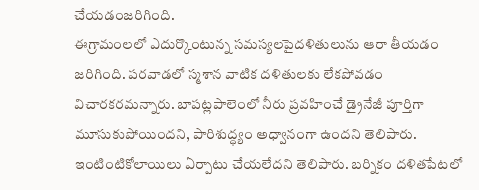చేయడంజరిగింది.
ఈగ్రామంలలో ఎదుర్కొంటున్న సమస్యలపైదళితులును ఆరా తీయడం జరిగింది. పరవాడలో స్మశాన వాటిక దళితులకు లేకపోవడం విచారకరమన్నారు. బాపట్లపాలెంలో నీరు ప్రవహించే డ్రైనేజీ పూర్తిగా మూసుకుపోయిందని, పారిశుద్ధ్యం అధ్వానంగా ఉందని తెలిపారు. ఇంటింటికోలాయిలు ఏర్పాటు చేయలేదని తెలిపారు. బర్నికం దళితపేటలో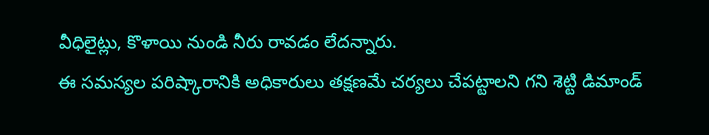వీధిలైట్లు, కొళాయి నుండి నీరు రావడం లేదన్నారు.
ఈ సమస్యల పరిష్కారానికి అధికారులు తక్షణమే చర్యలు చేపట్టాలని గని శెట్టి డిమాండ్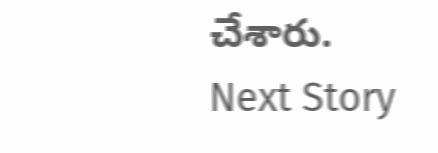చేశారు.
Next Story